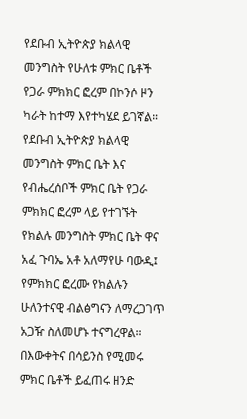የደቡብ ኢትዮጵያ ክልላዊ መንግስት የሁለቱ ምክር ቤቶች የጋራ ምክክር ፎረም በኮንሶ ዞን ካራት ከተማ እየተካሄደ ይገኛል።
የደቡብ ኢትዮጵያ ክልላዊ መንግስት ምክር ቤት እና የብሔረሰቦች ምክር ቤት የጋራ ምክክር ፎረም ላይ የተገኙት የክልሉ መንግስት ምክር ቤት ዋና አፈ ጉባኤ አቶ አለማየሁ ባውዲ፤ የምክክር ፎረሙ የክልሉን ሁለንተናዊ ብልፅግናን ለማረጋገጥ አጋዥ ስለመሆኑ ተናግረዋል።
በእውቀትና በሳይንስ የሚመሩ ምክር ቤቶች ይፈጠሩ ዘንድ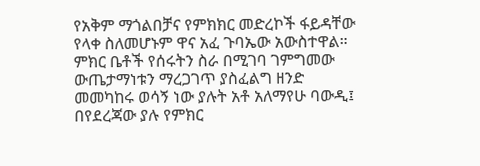የአቅም ማጎልበቻና የምክክር መድረኮች ፋይዳቸው የላቀ ስለመሆኑም ዋና አፈ ጉባኤው አውስተዋል።
ምክር ቤቶች የሰሩትን ስራ በሚገባ ገምግመው ውጤታማነቱን ማረጋገጥ ያስፈልግ ዘንድ መመካከሩ ወሳኝ ነው ያሉት አቶ አለማየሁ ባውዲ፤ በየደረጃው ያሉ የምክር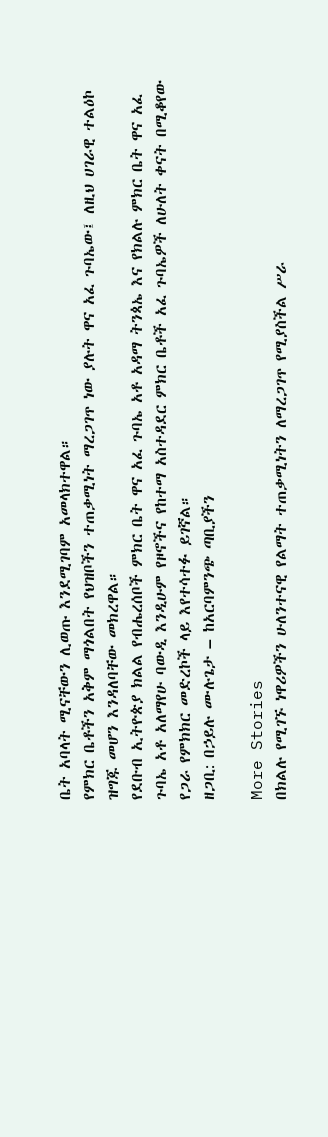ቤት አባላት ሚናቸውን ሊወጡ እንደሚገባም አመላክተዋል።
የምክር ቤቶችን አቅም ማጎልበት የህዝቦችን ተጠቃሚነት ማረጋገጥ ነው ያሉት ዋና አፈ ጉባኤው፤ ለዚህ ሀገራዊ ተልዕኮ ዝግጁ መሆን እንዳለባቸው መክረዋል።
የደቡብ ኢትዮጵያ ክልል የብሔረሰቦች ምክር ቤት ዋና አፈ ጉባኤ አቶ አዳማ ትንጳኤ እና የክልሉ ምክር ቤት ዋና አፈ ጉባኤ አቶ አለማየሁ ባውዲ እንዲሁም የዞኖችና የከተማ አስተዳደር ምክር ቤቶች አፈ ጉባኤዎች ለሁለት ቀናት በሚቆየው የጋራ የምክክር መድረኮች ላይ እየተሳተፉ ይገኛል።
ዘጋቢ: በኃይሉ ሙሉጌታ – ከአርባምንጭ ጣቢያችን

More Stories
በክልሉ የሚገኙ ነዋሪዎችን ሁለንተናዊ የልማት ተጠቃሚነትን ለማረጋገጥ የሚያስችል ሥራ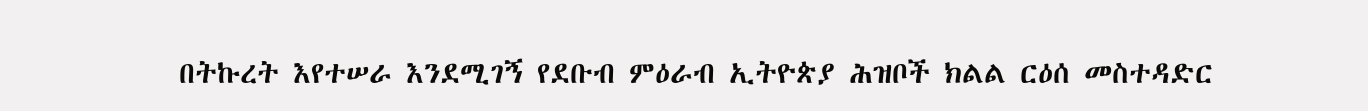በትኩረት እየተሠራ እንደሚገኝ የደቡብ ምዕራብ ኢትዮጵያ ሕዝቦች ክልል ርዕሰ መስተዳድር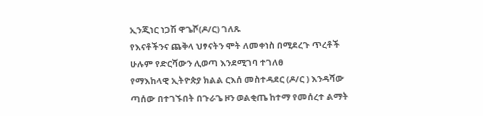ኢንጂነር ነጋሽ ዋጌሾ(ዶ/ር) ገለጹ
የእናቶችንና ጨቅላ ህፃናትን ሞት ለመቀነስ በሚደረጉ ጥረቶች ሁሉም የድርሻውን ሊወጣ እንደሚገባ ተገለፀ
የማእከላዊ ኢትዮጵያ ክልል ርእሰ መስተዳደር (ዶ/ር ) እንዳሻው ጣሰው በተገኙበት በጉራጌ ዞን ወልቂጤ ከተማ የመሰረተ ልማት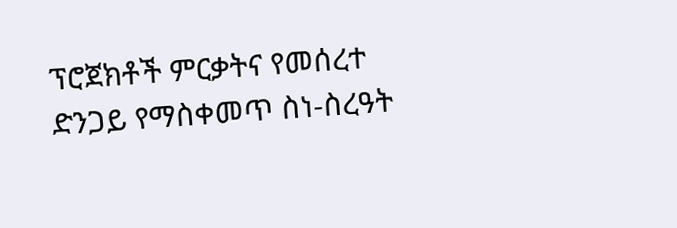ፕሮጀክቶች ምርቃትና የመሰረተ ድንጋይ የማስቀመጥ ስነ-ስረዓት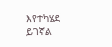እየተካሄደ ይገኛል